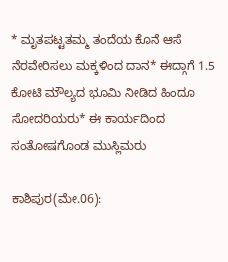* ಮೃತಪಟ್ಟತಮ್ಮ ತಂದೆಯ ಕೊನೆ ಆಸೆ ನೆರವೇರಿಸಲು ಮಕ್ಕಳಿಂದ ದಾನ* ಈದ್ಗಾಗೆ 1.5 ಕೋಟಿ ಮೌಲ್ಯದ ಭೂಮಿ ನೀಡಿದ ಹಿಂದೂ ಸೋದರಿಯರು* ಈ ಕಾರ್ಯದಿಂದ ಸಂತೋಷಗೊಂಡ ಮುಸ್ಲಿಮರು

ಕಾಶಿಪುರ(ಮೇ.06):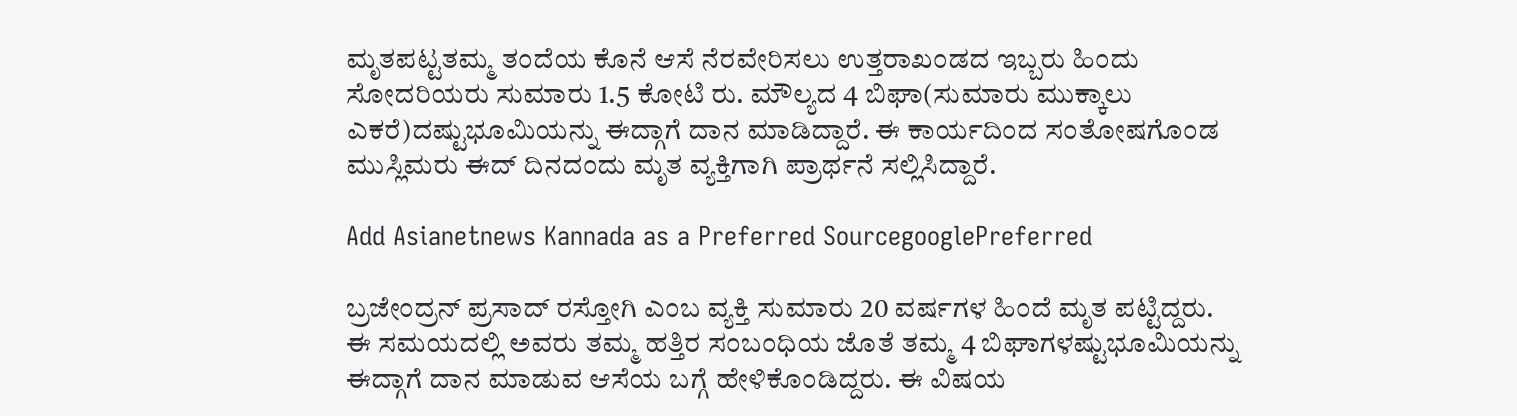ಮೃತಪಟ್ಟತಮ್ಮ ತಂದೆಯ ಕೊನೆ ಆಸೆ ನೆರವೇರಿಸಲು ಉತ್ತರಾಖಂಡದ ಇಬ್ಬರು ಹಿಂದು ಸೋದರಿಯರು ಸುಮಾರು 1.5 ಕೋಟಿ ರು. ಮೌಲ್ಯದ 4 ಬಿಘಾ(ಸುಮಾರು ಮುಕ್ಕಾಲು ಎಕರೆ)ದಷ್ಟುಭೂಮಿಯನ್ನು ಈದ್ಗಾಗೆ ದಾನ ಮಾಡಿದ್ದಾರೆ. ಈ ಕಾರ್ಯದಿಂದ ಸಂತೋಷಗೊಂಡ ಮುಸ್ಲಿಮರು ಈದ್‌ ದಿನದಂದು ಮೃತ ವ್ಯಕ್ತಿಗಾಗಿ ಪ್ರಾರ್ಥನೆ ಸಲ್ಲಿಸಿದ್ದಾರೆ.

Add Asianetnews Kannada as a Preferred SourcegooglePreferred

ಬ್ರಜೇಂದ್ರನ್‌ ಪ್ರಸಾದ್‌ ರಸ್ತೋಗಿ ಎಂಬ ವ್ಯಕ್ತಿ ಸುಮಾರು 20 ವರ್ಷಗಳ ಹಿಂದೆ ಮೃತ ಪಟ್ಟಿದ್ದರು. ಈ ಸಮಯದಲ್ಲಿ ಅವರು ತಮ್ಮ ಹತ್ತಿರ ಸಂಬಂಧಿಯ ಜೊತೆ ತಮ್ಮ 4 ಬಿಘಾಗಳಷ್ಟುಭೂಮಿಯನ್ನು ಈದ್ಗಾಗೆ ದಾನ ಮಾಡುವ ಆಸೆಯ ಬಗ್ಗೆ ಹೇಳಿಕೊಂಡಿದ್ದರು. ಈ ವಿಷಯ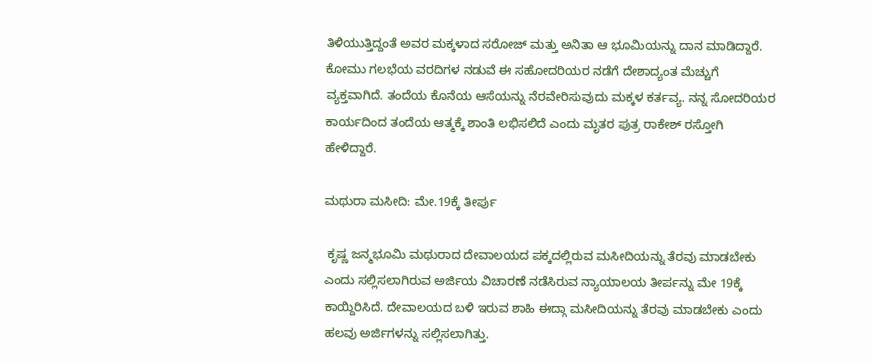ತಿಳಿಯುತ್ತಿದ್ದಂತೆ ಅವರ ಮಕ್ಕಳಾದ ಸರೋಜ್‌ ಮತ್ತು ಅನಿತಾ ಆ ಭೂಮಿಯನ್ನು ದಾನ ಮಾಡಿದ್ದಾರೆ. ಕೋಮು ಗಲಭೆಯ ವರದಿಗಳ ನಡುವೆ ಈ ಸಹೋದರಿಯರ ನಡೆಗೆ ದೇಶಾದ್ಯಂತ ಮೆಚ್ಚುಗೆ ವ್ಯಕ್ತವಾಗಿದೆ. ತಂದೆಯ ಕೊನೆಯ ಆಸೆಯನ್ನು ನೆರವೇರಿಸುವುದು ಮಕ್ಕಳ ಕರ್ತವ್ಯ. ನನ್ನ ಸೋದರಿಯರ ಕಾರ್ಯದಿಂದ ತಂದೆಯ ಆತ್ಮಕ್ಕೆ ಶಾಂತಿ ಲಭಿಸಲಿದೆ ಎಂದು ಮೃತರ ಪುತ್ರ ರಾಕೇಶ್‌ ರಸ್ತೋಗಿ ಹೇಳಿದ್ದಾರೆ.

ಮಥುರಾ ಮಸೀದಿ: ಮೇ.19ಕ್ಕೆ ತೀರ್ಪು

 ಕೃಷ್ಣ ಜನ್ಮಭೂಮಿ ಮಥುರಾದ ದೇವಾಲಯದ ಪಕ್ಕದಲ್ಲಿರುವ ಮಸೀದಿಯನ್ನು ತೆರವು ಮಾಡಬೇಕು ಎಂದು ಸಲ್ಲಿಸಲಾಗಿರುವ ಅರ್ಜಿಯ ವಿಚಾರಣೆ ನಡೆಸಿರುವ ನ್ಯಾಯಾಲಯ ತೀರ್ಪನ್ನು ಮೇ 19ಕ್ಕೆ ಕಾಯ್ದಿರಿಸಿದೆ. ದೇವಾಲಯದ ಬಳಿ ಇರುವ ಶಾಹಿ ಈದ್ಗಾ ಮಸೀದಿಯನ್ನು ತೆರವು ಮಾಡಬೇಕು ಎಂದು ಹಲವು ಅರ್ಜಿಗಳನ್ನು ಸಲ್ಲಿಸಲಾಗಿತ್ತು.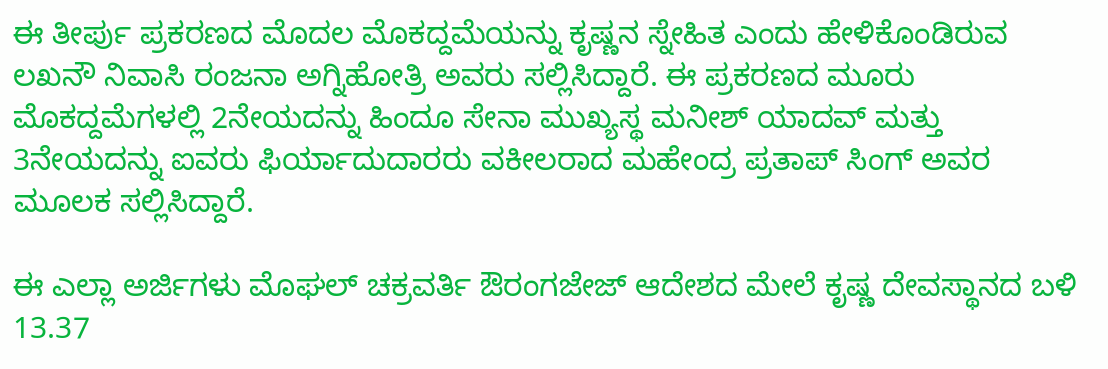ಈ ತೀರ್ಪು ಪ್ರಕರಣದ ಮೊದಲ ಮೊಕದ್ದಮೆಯನ್ನು ಕೃಷ್ಣನ ಸ್ನೇಹಿತ ಎಂದು ಹೇಳಿಕೊಂಡಿರುವ ಲಖನೌ ನಿವಾಸಿ ರಂಜನಾ ಅಗ್ನಿಹೋತ್ರಿ ಅವರು ಸಲ್ಲಿಸಿದ್ದಾರೆ. ಈ ಪ್ರಕರಣದ ಮೂರು ಮೊಕದ್ದಮೆಗಳಲ್ಲಿ 2ನೇಯದನ್ನು ಹಿಂದೂ ಸೇನಾ ಮುಖ್ಯಸ್ಥ ಮನೀಶ್‌ ಯಾದವ್‌ ಮತ್ತು 3ನೇಯದನ್ನು ಐವರು ಫಿರ್ಯಾದುದಾರರು ವಕೀಲರಾದ ಮಹೇಂದ್ರ ಪ್ರತಾಪ್‌ ಸಿಂಗ್‌ ಅವರ ಮೂಲಕ ಸಲ್ಲಿಸಿದ್ದಾರೆ.

ಈ ಎಲ್ಲಾ ಅರ್ಜಿಗಳು ಮೊಘಲ್‌ ಚಕ್ರವರ್ತಿ ಔರಂಗಜೇಜ್‌ ಆದೇಶದ ಮೇಲೆ ಕೃಷ್ಣ ದೇವಸ್ಥಾನದ ಬಳಿ 13.37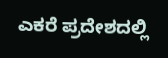ಎಕರೆ ಪ್ರದೇಶದಲ್ಲಿ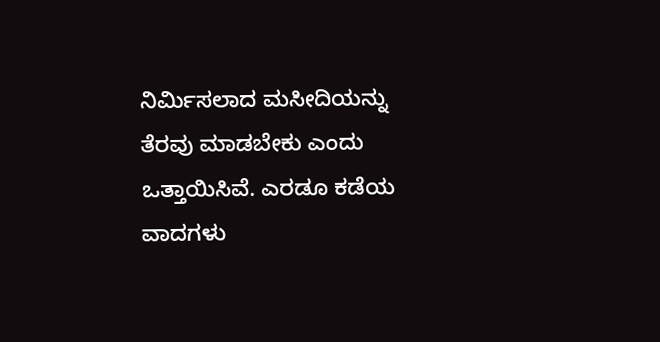ನಿರ್ಮಿಸಲಾದ ಮಸೀದಿಯನ್ನು ತೆರವು ಮಾಡಬೇಕು ಎಂದು ಒತ್ತಾಯಿಸಿವೆ. ಎರಡೂ ಕಡೆಯ ವಾದಗಳು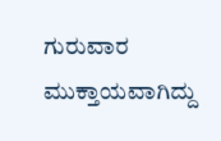ಗುರುವಾರ ಮುಕ್ತಾಯವಾಗಿದ್ದು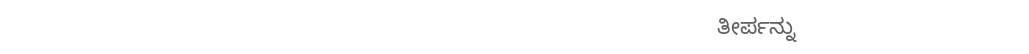ತೀರ್ಪನ್ನು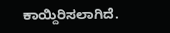ಕಾಯ್ದಿರಿಸಲಾಗಿದೆ.